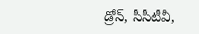డ్రోన్, సీసీటీవీ,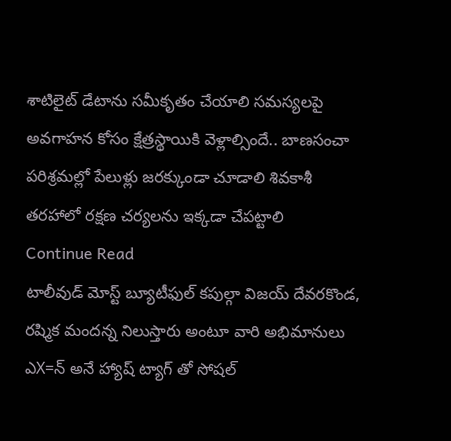శాటిలైట్ డేటాను సమీకృతం చేయాలి సమస్యలపై అవగాహన కోసం క్షేత్రస్థాయికి వెళ్లాల్సిందే.. బాణసంచా పరిశ్రమల్లో పేలుళ్లు జరక్కుండా చూడాలి శివకాశీ తరహాలో రక్షణ చర్యలను ఇక్కడా చేపట్టాలి
Continue Read
టాలీవుడ్ మోస్ట్ బ్యూటీఫుల్ కపుల్గా విజయ్ దేవరకొండ, రష్మిక మందన్న నిలుస్తారు అంటూ వారి అభిమానులు ఎX=న్ అనే హ్యాష్ ట్యాగ్ తో సోషల్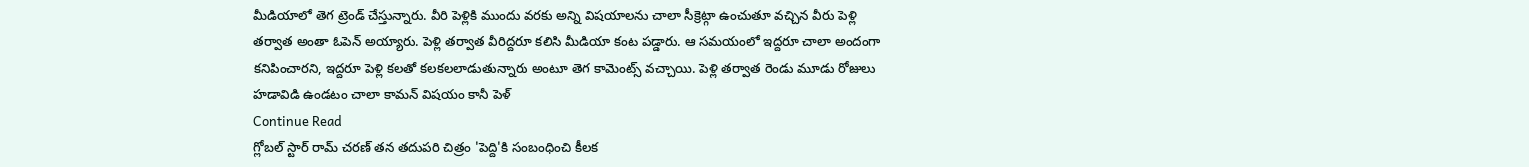మీడియాలో తెగ ట్రెండ్ చేస్తున్నారు. వీరి పెళ్లికి ముందు వరకు అన్ని విషయాలను చాలా సీక్రెట్గా ఉంచుతూ వచ్చిన వీరు పెళ్లి తర్వాత అంతా ఓపెన్ అయ్యారు. పెళ్లి తర్వాత వీరిద్దరూ కలిసి మీడియా కంట పడ్డారు. ఆ సమయంలో ఇద్దరూ చాలా అందంగా కనిపించారని, ఇద్దరూ పెళ్లి కలతో కలకలలాడుతున్నారు అంటూ తెగ కామెంట్స్ వచ్చాయి. పెళ్లి తర్వాత రెండు మూడు రోజులు హడావిడి ఉండటం చాలా కామన్ విషయం కానీ పెళ్
Continue Read
గ్లోబల్ స్టార్ రామ్ చరణ్ తన తదుపరి చిత్రం 'పెద్ది'కి సంబంధించి కీలక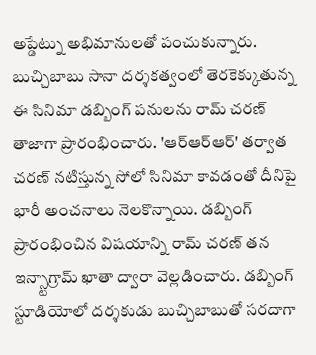అప్డేట్ను అభిమానులతో పంచుకున్నారు. బుచ్చిబాబు సానా దర్శకత్వంలో తెరకెక్కుతున్న ఈ సినిమా డబ్బింగ్ పనులను రామ్ చరణ్ తాజాగా ప్రారంభించారు. 'ఆర్ఆర్ఆర్' తర్వాత చరణ్ నటిస్తున్న సోలో సినిమా కావడంతో దీనిపై భారీ అంచనాలు నెలకొన్నాయి. డబ్బింగ్ ప్రారంభించిన విషయాన్ని రామ్ చరణ్ తన ఇన్స్టాగ్రామ్ ఖాతా ద్వారా వెల్లడించారు. డబ్బింగ్ స్టూడియోలో దర్శకుడు బుచ్చిబాబుతో సరదాగా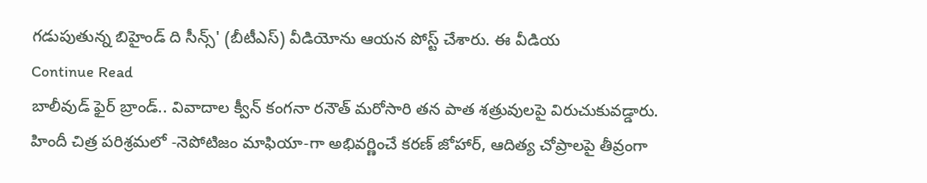గడుపుతున్న బిహైండ్ ది సీన్స్' (బీటీఎస్) వీడియోను ఆయన పోస్ట్ చేశారు. ఈ వీడియ
Continue Read
బాలీవుడ్ ఫైర్ బ్రాండ్.. వివాదాల క్వీన్ కంగనా రనౌత్ మరోసారి తన పాత శత్రువులపై విరుచుకువడ్డారు. హిందీ చిత్ర పరిశ్రమలో -నెపోటిజం మాఫియా-గా అభివర్ణించే కరణ్ జోహార్, ఆదిత్య చోప్రాలపై తీవ్రంగా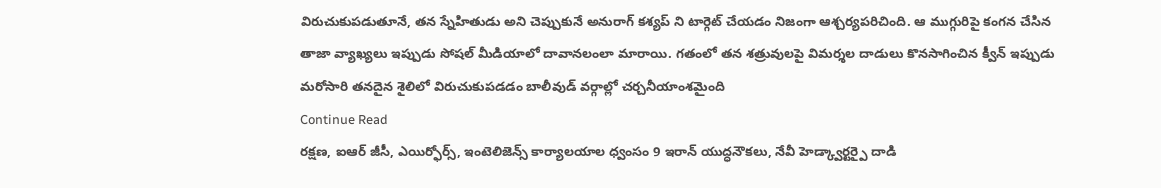విరుచుకుపడుతూనే, తన స్నేహితుడు అని చెప్పుకునే అనురాగ్ కశ్యప్ ని టార్గెట్ చేయడం నిజంగా ఆశ్చర్యపరిచింది. ఆ ముగ్గురిపై కంగన చేసిన తాజా వ్యాఖ్యలు ఇప్పుడు సోషల్ మీడియాలో దావానలంలా మారాయి. గతంలో తన శత్రువులపై విమర్శల దాడులు కొనసాగించిన క్వీన్ ఇప్పుడు మరోసారి తనదైన శైలిలో విరుచుకుపడడం బాలీవుడ్ వర్గాల్లో చర్చనీయాంశమైంది
Continue Read
రక్షణ, ఐఆర్ జీసీ, ఎయిర్ఫోర్స్, ఇంటెలిజెన్స్ కార్యాలయాల ధ్వంసం 9 ఇరాన్ యుద్ధనౌకలు, నేవీ హెడ్క్వార్టర్పై దాడి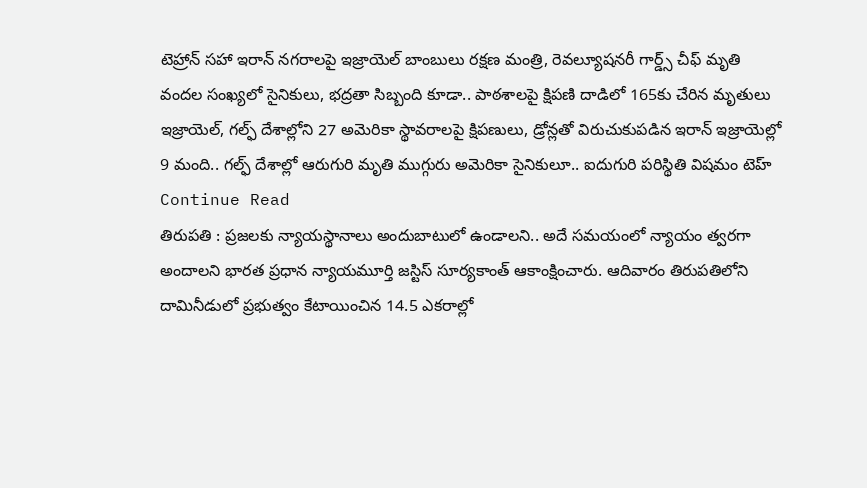టెహ్రాన్ సహా ఇరాన్ నగరాలపై ఇజ్రాయెల్ బాంబులు రక్షణ మంత్రి, రెవల్యూషనరీ గార్డ్స్ చీఫ్ మృతి వందల సంఖ్యలో సైనికులు, భద్రతా సిబ్బంది కూడా.. పాఠశాలపై క్షిపణి దాడిలో 165కు చేరిన మృతులు ఇజ్రాయెల్, గల్ఫ్ దేశాల్లోని 27 అమెరికా స్థావరాలపై క్షిపణులు, డ్రోన్లతో విరుచుకుపడిన ఇరాన్ ఇజ్రాయెల్లో 9 మంది.. గల్ఫ్ దేశాల్లో ఆరుగురి మృతి ముగ్గురు అమెరికా సైనికులూ.. ఐదుగురి పరిస్థితి విషమం టెహ్
Continue Read
తిరుపతి : ప్రజలకు న్యాయస్థానాలు అందుబాటులో ఉండాలని.. అదే సమయంలో న్యాయం త్వరగా అందాలని భారత ప్రధాన న్యాయమూర్తి జస్టిస్ సూర్యకాంత్ ఆకాంక్షించారు. ఆదివారం తిరుపతిలోని దామినీడులో ప్రభుత్వం కేటాయించిన 14.5 ఎకరాల్లో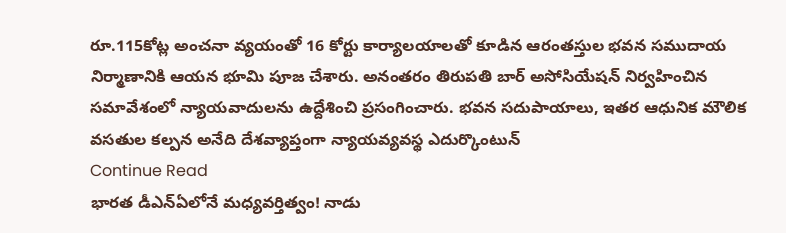రూ.115కోట్ల అంచనా వ్యయంతో 16 కోర్టు కార్యాలయాలతో కూడిన ఆరంతస్తుల భవన సముదాయ నిర్మాణానికి ఆయన భూమి పూజ చేశారు. అనంతరం తిరుపతి బార్ అసోసియేషన్ నిర్వహించిన సమావేశంలో న్యాయవాదులను ఉద్దేశించి ప్రసంగించారు. భవన సదుపాయాలు, ఇతర ఆధునిక మౌలిక వసతుల కల్పన అనేది దేశవ్యాప్తంగా న్యాయవ్యవస్థ ఎదుర్కొంటున్
Continue Read
భారత డీఎన్ఏలోనే మధ్యవర్తిత్వం! నాడు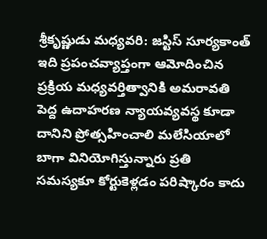శ్రీకృష్ణుడు మధ్యవరి: జస్టిస్ సూర్యకాంత్ ఇది ప్రపంచవ్యాప్తంగా ఆమోదించిన ప్రక్రియ మధ్యవర్తిత్వానికి అమరావతి పెద్ద ఉదాహరణ న్యాయవ్యవస్థ కూడా దానిని ప్రోత్సహించాలి మలేసియాలో బాగా వినియోగిస్తున్నారు ప్రతి సమస్యకూ కోర్టుకెళ్లడం పరిష్కారం కాదు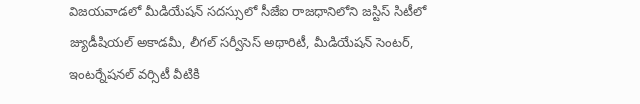విజయవాడలో మీడియేషన్ సదస్సులో సీజేఐ రాజధానిలోని జస్టిస్ సిటీలో జ్యుడీషియల్ అకాడమీ, లీగల్ సర్వీసెస్ అథారిటీ, మీడియేషన్ సెంటర్, ఇంటర్నేషనల్ వర్సిటీ వీటికి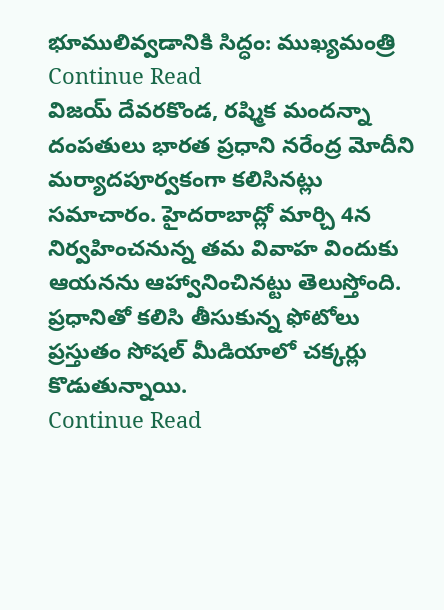భూములివ్వడానికి సిద్ధం: ముఖ్యమంత్రి
Continue Read
విజయ్ దేవరకొండ, రష్మిక మందన్నా దంపతులు భారత ప్రధాని నరేంద్ర మోదీని మర్యాదపూర్వకంగా కలిసినట్లు సమాచారం. హైదరాబాద్లో మార్చి 4న నిర్వహించనున్న తమ వివాహ విందుకు ఆయనను ఆహ్వానించినట్టు తెలుస్తోంది. ప్రధానితో కలిసి తీసుకున్న ఫోటోలు ప్రస్తుతం సోషల్ మీడియాలో చక్కర్లు కొడుతున్నాయి.
Continue Read